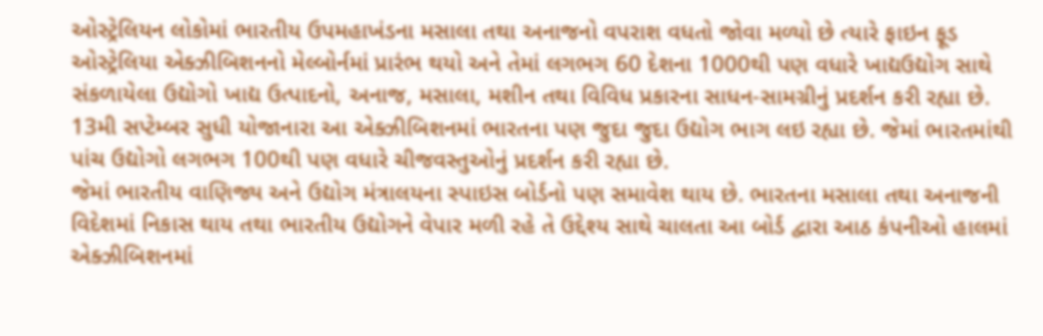ઓસ્ટ્રેલિયન લોકોમાં ભારતીય ઉપમહાખંડના મસાલા તથા અનાજનો વપરાશ વધતો જોવા મળ્યો છે ત્યારે ફાઇન ફૂડ ઓસ્ટ્રેલિયા એક્ઝીબિશનનો મેલ્બોર્નમાં પ્રારંભ થયો અને તેમાં લગભગ 60 દેશના 1000થી પણ વધારે ખાદ્યઉદ્યોગ સાથે સંકળાયેલા ઉદ્યોગો ખાદ્ય ઉત્પાદનો, અનાજ, મસાલા, મશીન તથા વિવિધ પ્રકારના સાધન-સામગ્રીનું પ્રદર્શન કરી રહ્યા છે.
13મી સપ્ટેમ્બર સુધી યોજાનારા આ એક્ઝીબિશનમાં ભારતના પણ જુદા જુદા ઉદ્યોગ ભાગ લઇ રહ્યા છે. જેમાં ભારતમાંથી પાંચ ઉદ્યોગો લગભગ 100થી પણ વધારે ચીજવસ્તુઓનું પ્રદર્શન કરી રહ્યા છે.
જેમાં ભારતીય વાણિજ્ય અને ઉદ્યોગ મંત્રાલયના સ્પાઇસ બોર્ડનો પણ સમાવેશ થાય છે. ભારતના મસાલા તથા અનાજની વિદેશમાં નિકાસ થાય તથા ભારતીય ઉદ્યોગને વેપાર મળી રહે તે ઉદ્દેશ્ય સાથે ચાલતા આ બોર્ડ દ્વારા આઠ કંપનીઓ હાલમાં એક્ઝીબિશનમાં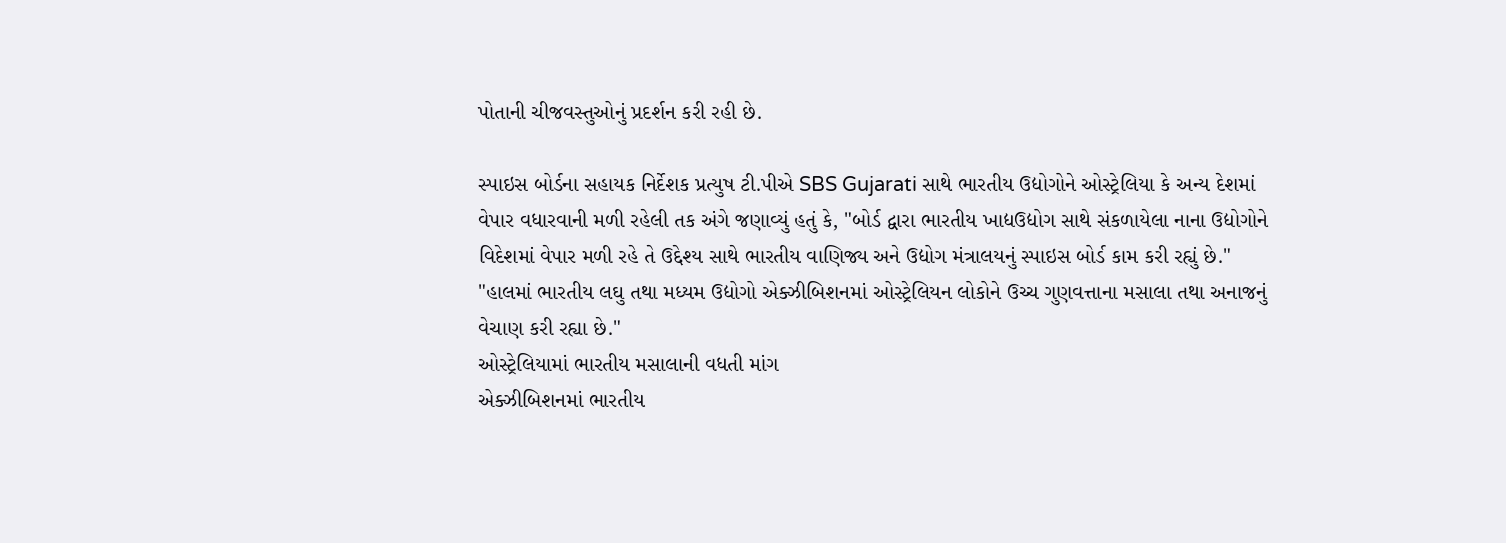પોતાની ચીજવસ્તુઓનું પ્રદર્શન કરી રહી છે.

સ્પાઇસ બોર્ડના સહાયક નિર્દેશક પ્રત્યુષ ટી.પીએ SBS Gujarati સાથે ભારતીય ઉદ્યોગોને ઓસ્ટ્રેલિયા કે અન્ય દેશમાં વેપાર વધારવાની મળી રહેલી તક અંગે જણાવ્યું હતું કે, "બોર્ડ દ્વારા ભારતીય ખાદ્યઉદ્યોગ સાથે સંકળાયેલા નાના ઉદ્યોગોને વિદેશમાં વેપાર મળી રહે તે ઉદ્દેશ્ય સાથે ભારતીય વાણિજ્ય અને ઉદ્યોગ મંત્રાલયનું સ્પાઇસ બોર્ડ કામ કરી રહ્યું છે."
"હાલમાં ભારતીય લઘુ તથા મધ્યમ ઉદ્યોગો એક્ઝીબિશનમાં ઓસ્ટ્રેલિયન લોકોને ઉચ્ચ ગુણવત્તાના મસાલા તથા અનાજનું વેચાણ કરી રહ્યા છે."
ઓસ્ટ્રેલિયામાં ભારતીય મસાલાની વધતી માંગ
એક્ઝીબિશનમાં ભારતીય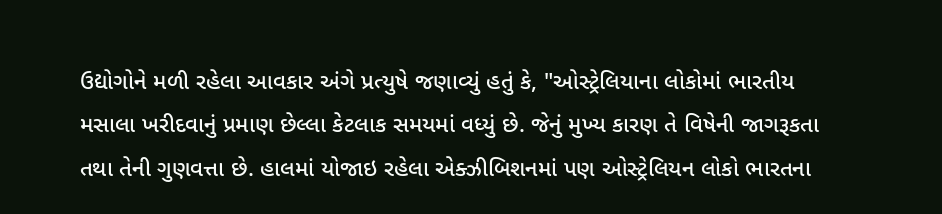ઉદ્યોગોને મળી રહેલા આવકાર અંગે પ્રત્યુષે જણાવ્યું હતું કે, "ઓસ્ટ્રેલિયાના લોકોમાં ભારતીય મસાલા ખરીદવાનું પ્રમાણ છેલ્લા કેટલાક સમયમાં વધ્યું છે. જેનું મુખ્ય કારણ તે વિષેની જાગરૂકતા તથા તેની ગુણવત્તા છે. હાલમાં યોજાઇ રહેલા એક્ઝીબિશનમાં પણ ઓસ્ટ્રેલિયન લોકો ભારતના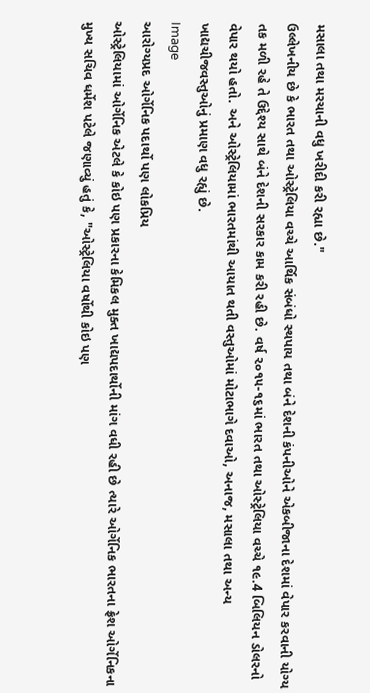મસાલા તથા મરચાની વધુ ખરીદી કરી રહ્યા છે."
ઉલ્લેખનીય છે કે ભારત તથા ઓસ્ટ્રેલિયા વચ્ચે આર્થિક સંબંધો સ્થપાય તથા બંને દેશની કંપનીઓને એકબીજાના દેશમાં વેપાર કરવાની યોગ્ય તક મળી રહે તે ઉદ્દેશ્ય સાથે બંને દેશની સરકાર કામ કરી રહી છે. વર્ષ ૨૦૧૫-૧૬માં ભારત તથા ઓસ્ટ્રેલિયા વચ્ચે ૧૯.4 બિલિયન ડોલરનો વેપાર થયો હતો. અને ઓસ્ટ્રેલિયામાં ભારતમાંથી આયાત થતી વસ્તુઓમાં મોટાભાગે દવાઓ, અનાજ, મસાલા તથા અન્ય ખાદ્યચીજવસ્તુઓનું પ્રમાણ વધુ રહ્યું છે.
Image
આરોગ્યપ્રદ ઓર્ગેનિક પદાર્થો પણ લોકપ્રિય
ઓસ્ટ્રેલિયામાં ઓર્ગેનિક એટલે કે કોઇ પણ પ્રકારના કેમિકલ મુક્ત ખાદ્યપદાર્થોની માંગ વધી રહી છે ત્યારે ઓર્ગેનિક ભારતના ફ્રેશ ઓર્ગેનિકના મુખ્ય સચિવ ધર્મેશ પટેલે જણાવ્યું હતું કે, "ઓસ્ટ્રેલિયા વર્ષોથી કોઇ પણ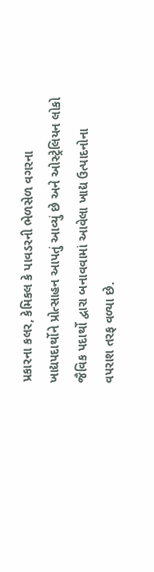પ્રકારના કલર, કેમિકલ કે પાવડરની ભેળસેળ વગરના ખાદ્યપદાર્થોને પ્રોત્સાહન આપતું આવ્યું છે અને ઓસ્ટ્રેલિયન લોકો જૈવિક પદાર્થો દ્વારા બનાવવામાં આવેલા ખાદ્ય ઉત્પાદનોના વપરાશ તરફ વળ્યા છે.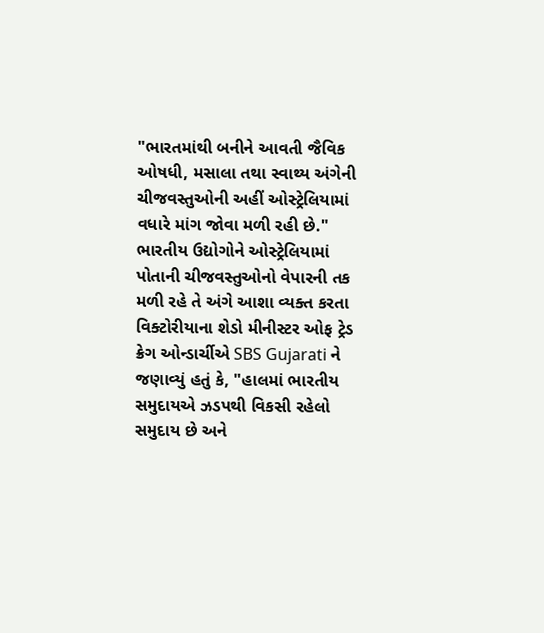"ભારતમાંથી બનીને આવતી જૈવિક ઓષધી, મસાલા તથા સ્વાથ્ય અંગેની ચીજવસ્તુઓની અહીં ઓસ્ટ્રેલિયામાં વધારે માંગ જોવા મળી રહી છે."
ભારતીય ઉદ્યોગોને ઓસ્ટ્રેલિયામાં પોતાની ચીજવસ્તુઓનો વેપારની તક મળી રહે તે અંગે આશા વ્યક્ત કરતા વિક્ટોરીયાના શેડો મીનીસ્ટર ઓફ ટ્રેડ ક્રેગ ઓન્ડાર્ચીએ SBS Gujarati ને જણાવ્યું હતું કે, "હાલમાં ભારતીય સમુદાયએ ઝડપથી વિકસી રહેલો સમુદાય છે અને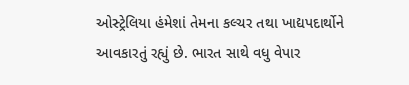ઓસ્ટ્રેલિયા હંમેશાં તેમના કલ્ચર તથા ખાદ્યપદાર્થોને આવકારતું રહ્યું છે. ભારત સાથે વધુ વેપાર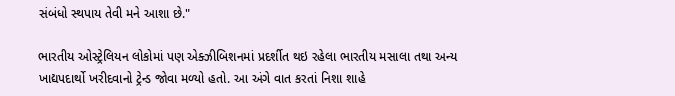સંબંધો સ્થપાય તેવી મને આશા છે."

ભારતીય ઓસ્ટ્રેલિયન લોકોમાં પણ એક્ઝીબિશનમાં પ્રદર્શીત થઇ રહેલા ભારતીય મસાલા તથા અન્ય ખાદ્યપદાર્થો ખરીદવાનો ટ્રેન્ડ જોવા મળ્યો હતો. આ અંગે વાત કરતાં નિશા શાહે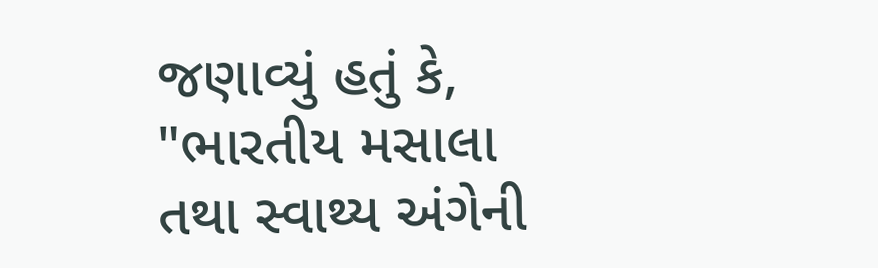જણાવ્યું હતું કે, "ભારતીય મસાલા તથા સ્વાથ્ય અંગેની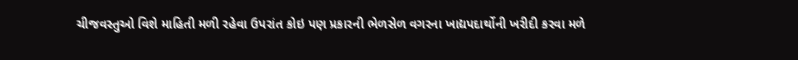ચીજવસ્તુઓ વિશે માહિતી મળી રહેવા ઉપરાંત કોઇ પણ પ્રકારની ભેળસેળ વગરના ખાદ્યપદાર્થોની ખરીદી કરવા મળે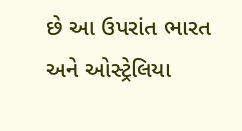છે આ ઉપરાંત ભારત અને ઓસ્ટ્રેલિયા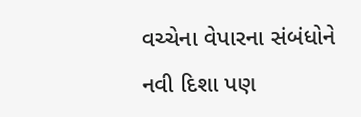વચ્ચેના વેપારના સંબંધોને નવી દિશા પણ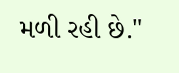મળી રહી છે."